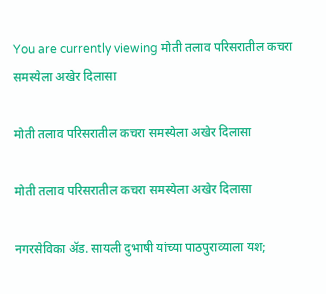You are currently viewing मोती तलाव परिसरातील कचरा समस्येला अखेर दिलासा

मोती तलाव परिसरातील कचरा समस्येला अखेर दिलासा

मोती तलाव परिसरातील कचरा समस्येला अखेर दिलासा

नगरसेविका ॲड. सायली दुभाषी यांच्या पाठपुराव्याला यश;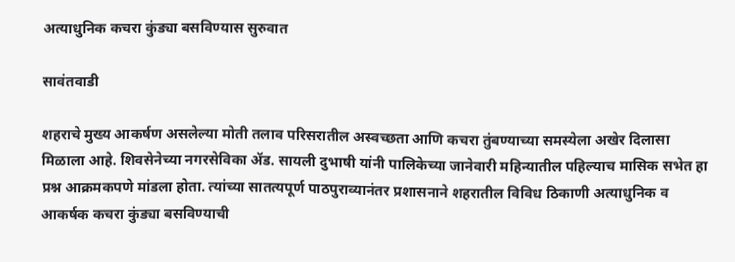अत्याधुनिक कचरा कुंड्या बसविण्यास सुरुवात

सावंतवाडी

शहराचे मुख्य आकर्षण असलेल्या मोती तलाव परिसरातील अस्वच्छता आणि कचरा तुंबण्याच्या समस्येला अखेर दिलासा मिळाला आहे. शिवसेनेच्या नगरसेविका ॲड. सायली दुभाषी यांनी पालिकेच्या जानेवारी महिन्यातील पहिल्याच मासिक सभेत हा प्रश्न आक्रमकपणे मांडला होता. त्यांच्या सातत्यपूर्ण पाठपुराव्यानंतर प्रशासनाने शहरातील विविध ठिकाणी अत्याधुनिक व आकर्षक कचरा कुंड्या बसविण्याची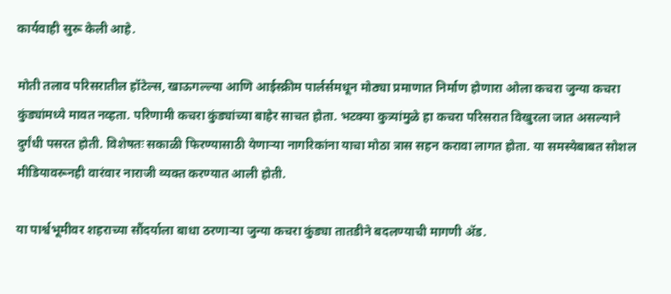कार्यवाही सुरू केली आहे.

मोती तलाव परिसरातील हॉटेल्स, खाऊगल्ल्या आणि आईस्क्रीम पार्लर्समधून मोठ्या प्रमाणात निर्माण होणारा ओला कचरा जुन्या कचरा कुंड्यांमध्ये मावत नव्हता. परिणामी कचरा कुंड्यांच्या बाहेर साचत होता. भटक्या कुत्र्यांमुळे हा कचरा परिसरात विखुरला जात असल्याने दुर्गंधी पसरत होती. विशेषतः सकाळी फिरण्यासाठी येणाऱ्या नागरिकांना याचा मोठा त्रास सहन करावा लागत होता. या समस्येबाबत सोशल मीडियावरूनही वारंवार नाराजी व्यक्त करण्यात आली होती.

या पार्श्वभूमीवर शहराच्या सौंदर्याला बाधा ठरणाऱ्या जुन्या कचरा कुंड्या तातडीने बदलण्याची मागणी ॲड.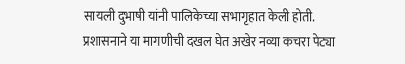सायली दुभाषी यांनी पालिकेच्या सभागृहात केली होती. प्रशासनाने या मागणीची दखल घेत अखेर नव्या कचरा पेट्या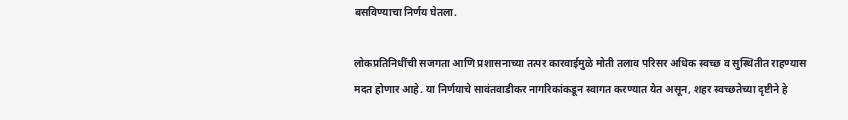बसविण्याचा निर्णय घेतला.

लोकप्रतिनिधींची सजगता आणि प्रशासनाच्या तत्पर कारवाईमुळे मोती तलाव परिसर अधिक स्वच्छ व सुस्थितीत राहण्यास मदत होणार आहे. या निर्णयाचे सावंतवाडीकर नागरिकांकडून स्वागत करण्यात येत असून, शहर स्वच्छतेच्या दृष्टीने हे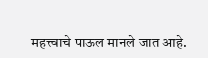महत्त्वाचे पाऊल मानले जात आहे.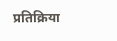प्रतिक्रिया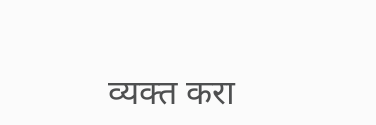व्यक्त करा